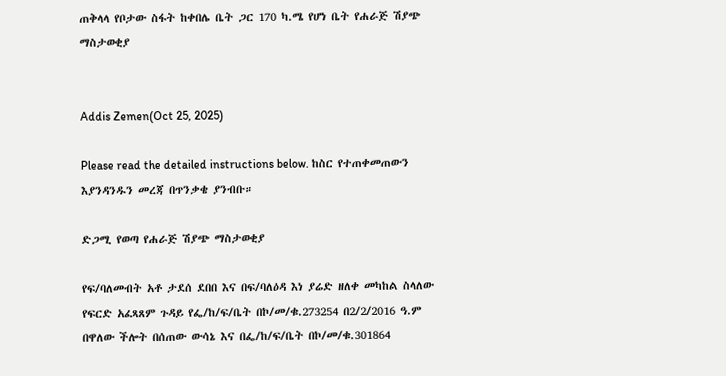ጠቅላላ የቦታው ስፋት ከቀበሌ ቤት ጋር 170 ካ.ሜ የሆነ ቤት የሐራጅ ሽያጭ ማስታወቂያ


Addis Zemen(Oct 25, 2025)

Please read the detailed instructions below. ከስር የተጠቀመጠውን እያንዳንዱን መረጃ በጥንቃቄ ያንብቡ።

ድጋሚ የወጣ የሐራጅ ሽያጭ ማስታወቂያ

የፍ/ባለመብት አቶ ታደሰ ደበበ እና በፍ/ባለዕዳ እነ ያሬድ ዘለቀ መካከል ስላለው የፍርድ አፈጻጸም ጉዳይ የፌ/ከ/ፍ/ቤት በኮ/መ/ቁ.273254 በ2/2/2016 ዓ.ም በዋለው ችሎት በሰጠው ውሳኔ እና በፌ/ከ/ፍ/ቤት በኮ/መ/ቁ.301864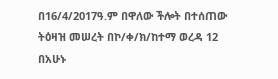በ16/4/2017ዓ.ም በዋለው ችሎት በተሰጠው ትዕዛዝ መሠረት በኮ/ቀ/ክ/ከተማ ወረዳ 12 በአሁኑ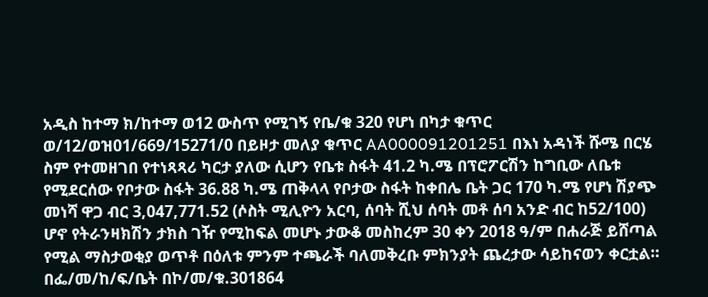አዲስ ከተማ ክ/ከተማ ወ12 ውስጥ የሚገኝ የቤ/ቁ 320 የሆነ በካታ ቁጥር ወ/12/ወዝ01/669/15271/0 በይዞታ መለያ ቁጥር AA000091201251 በእነ አዳነች ሹሜ በርሄ ስም የተመዘገበ የተነጻጻሪ ካርታ ያለው ሲሆን የቤቱ ስፋት 41.2 ካ.ሜ በፕሮፖርሽን ከግቢው ለቤቱ የሚደርሰው የቦታው ስፋት 36.88 ካ.ሜ ጠቅላላ የቦታው ስፋት ከቀበሌ ቤት ጋር 170 ካ.ሜ የሆነ ሽያጭ መነሻ ዋጋ ብር 3,047,771.52 (ሶስት ሚሊዮን አርባ, ሰባት ሺህ ሰባት መቶ ሰባ አንድ ብር ከ52/100) ሆኖ የትራንዛክሽን ታክስ ገዥ የሚከፍል መሆኑ ታውቆ መስከረም 30 ቀን 2018 ዓ/ም በሐራጅ ይሸጣል የሚል ማስታወቂያ ወጥቶ በዕለቱ ምንም ተጫራች ባለመቅረቡ ምክንያት ጨረታው ሳይከናወን ቀርቷል። በፌ/መ/ከ/ፍ/ቤት በኮ/መ/ቁ.301864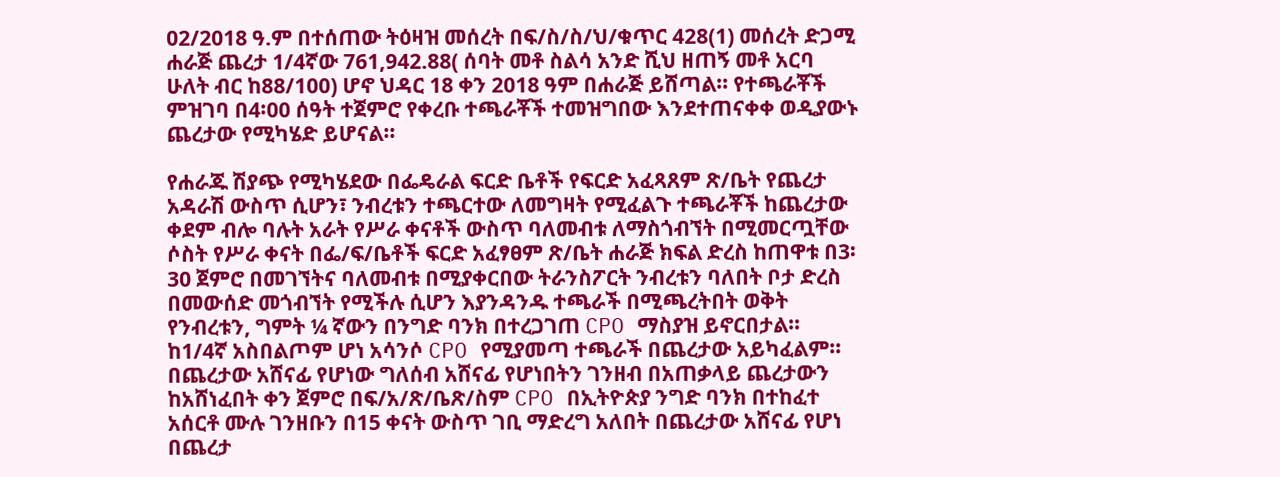02/2018 ዓ.ም በተሰጠው ትዕዛዝ መሰረት በፍ/ስ/ስ/ህ/ቁጥር 428(1) መሰረት ድጋሚ ሐራጅ ጨረታ 1/4ኛው 761,942.88( ሰባት መቶ ስልሳ አንድ ሺህ ዘጠኝ መቶ አርባ ሁለት ብር ከ88/100) ሆኖ ህዳር 18 ቀን 2018 ዓም በሐራጅ ይሸጣል፡፡ የተጫራቾች ምዝገባ በ4፡00 ሰዓት ተጀምሮ የቀረቡ ተጫራቾች ተመዝግበው እንደተጠናቀቀ ወዲያውኑ ጨረታው የሚካሄድ ይሆናል፡፡

የሐራጁ ሽያጭ የሚካሄደው በፌዴራል ፍርድ ቤቶች የፍርድ አፈጻጸም ጽ/ቤት የጨረታ አዳራሽ ውስጥ ሲሆን፣ ንብረቱን ተጫርተው ለመግዛት የሚፈልጉ ተጫራቾች ከጨረታው ቀደም ብሎ ባሉት አራት የሥራ ቀናቶች ውስጥ ባለመብቱ ለማስጎብኘት በሚመርጧቸው ሶስት የሥራ ቀናት በፌ/ፍ/ቤቶች ፍርድ አፈፃፀም ጽ/ቤት ሐራጅ ክፍል ድረስ ከጠዋቱ በ3፡30 ጀምሮ በመገኘትና ባለመብቱ በሚያቀርበው ትራንስፖርት ንብረቱን ባለበት ቦታ ድረስ በመውሰድ መጎብኘት የሚችሉ ሲሆን እያንዳንዱ ተጫራች በሚጫረትበት ወቅት የንብረቱን, ግምት ¼ ኛውን በንግድ ባንክ በተረጋገጠ CPO ማስያዝ ይኖርበታል። ከ1/4ኛ አስበልጦም ሆነ አሳንሶ CPO የሚያመጣ ተጫራች በጨረታው አይካፈልም፡፡ በጨረታው አሸናፊ የሆነው ግለሰብ አሸናፊ የሆነበትን ገንዘብ በአጠቃላይ ጨረታውን ከአሸነፈበት ቀን ጀምሮ በፍ/አ/ጽ/ቤጽ/ስም CPO በኢትዮጵያ ንግድ ባንክ በተከፈተ አሰርቶ ሙሉ ገንዘቡን በ15 ቀናት ውስጥ ገቢ ማድረግ አለበት በጨረታው አሸናፊ የሆነ በጨረታ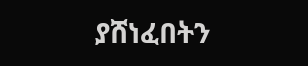ያሸነፈበትን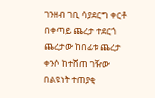ገንዘብ ገቢ ሳያደርግ ቀርቶ በቀጣይ ጨረታ ተደርጎ ጨረታው ከበፊቱ ጨረታ ቀንሶ ከተሸጠ ገዥው በልዩነት ተጠያቂ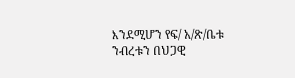እንደሚሆን የፍ/ አ/ጽ/ቤቱ ንብረቱን በህጋዊ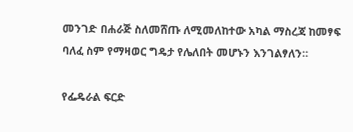መንገድ በሐራጅ ስለመሸጡ ለሚመለከተው አካል ማስረጃ ከመፃፍ ባለፈ ስም የማዛወር ግዴታ የሌለበት መሆኑን እንገልፃለን።

የፌዴራል ፍርድ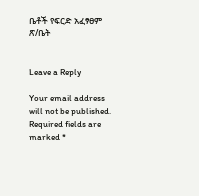ቤቶች የፍርድ አፈፃፀም ጽ/ቤት


Leave a Reply

Your email address will not be published. Required fields are marked *